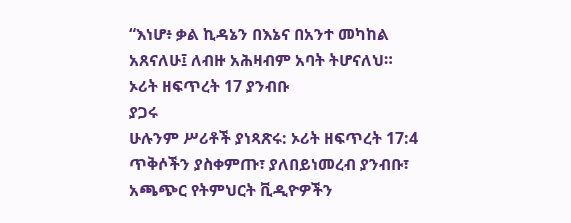“እነሆ፥ ቃል ኪዳኔን በእኔና በአንተ መካከል አጸናለሁ፤ ለብዙ አሕዛብም አባት ትሆናለህ።
ኦሪት ዘፍጥረት 17 ያንብቡ
ያጋሩ
ሁሉንም ሥሪቶች ያነጻጽሩ: ኦሪት ዘፍጥረት 17:4
ጥቅሶችን ያስቀምጡ፣ ያለበይነመረብ ያንብቡ፣ አጫጭር የትምህርት ቪዲዮዎችን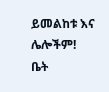ይመልከቱ እና ሌሎችም!
ቤት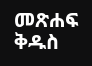መጽሐፍ ቅዱስ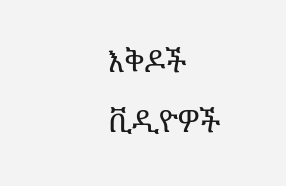እቅዶች
ቪዲዮዎች